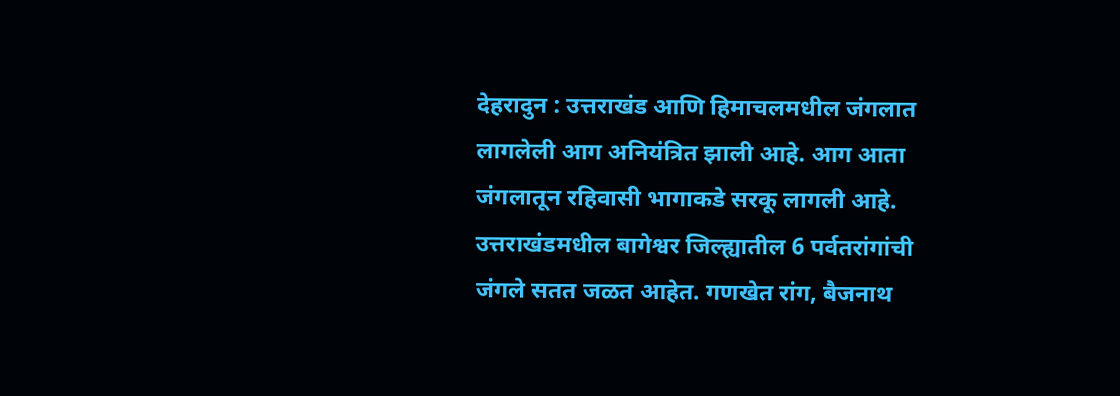देहरादुन : उत्तराखंड आणि हिमाचलमधील जंगलात लागलेली आग अनियंत्रित झाली आहे. आग आता जंगलातून रहिवासी भागाकडे सरकू लागली आहे. उत्तराखंडमधील बागेश्वर जिल्ह्यातील 6 पर्वतरांगांची जंगले सतत जळत आहेत. गणखेत रांग, बैजनाथ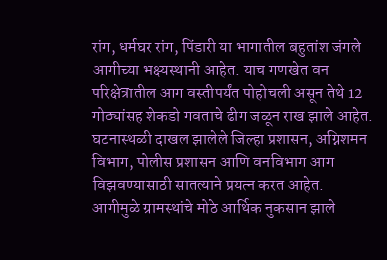रांग, धर्मघर रांग, पिंडारी या भागातील बहुतांश जंगले आगीच्या भक्ष्यस्थानी आहेत. याच गणखेत वन परिक्षेत्रातील आग वस्तीपर्यंत पोहोचली असून तेथे 12 गोठ्यांसह शेकडो गवताचे ढीग जळून राख झाले आहेत.
घटनास्थळी दाखल झालेले जिल्हा प्रशासन, अग्निशमन विभाग, पोलीस प्रशासन आणि वनविभाग आग विझवण्यासाठी सातत्याने प्रयत्न करत आहेत. आगीमुळे ग्रामस्थांचे मोठे आर्थिक नुकसान झाले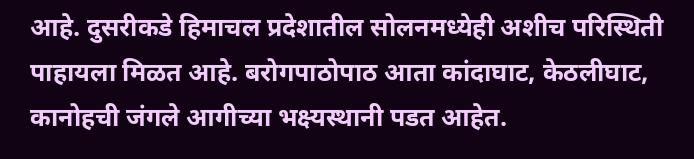आहे. दुसरीकडे हिमाचल प्रदेशातील सोलनमध्येही अशीच परिस्थिती पाहायला मिळत आहे. बरोगपाठोपाठ आता कांदाघाट, केठलीघाट, कानोहची जंगले आगीच्या भक्ष्यस्थानी पडत आहेत.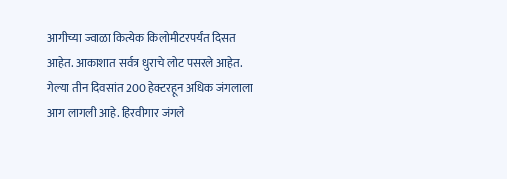आगीच्या ज्वाळा कित्येक किलोमीटरपर्यंत दिसत आहेत. आकाशात सर्वत्र धुराचे लोट पसरले आहेत. गेल्या तीन दिवसांत 200 हेक्टरहून अधिक जंगलाला आग लागली आहे. हिरवीगार जंगले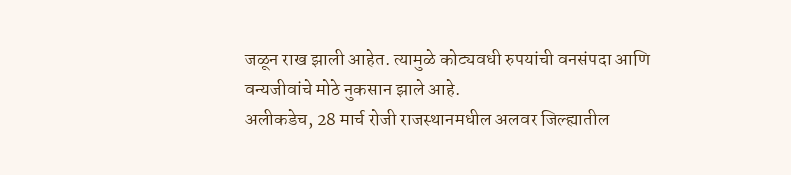जळून राख झाली आहेत. त्यामुळे कोट्यवधी रुपयांची वनसंपदा आणि वन्यजीवांचे मोठे नुकसान झाले आहे.
अलीकडेच, 28 मार्च रोजी राजस्थानमधील अलवर जिल्ह्यातील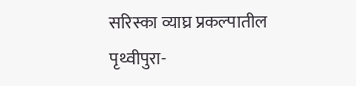सरिस्का व्याघ्र प्रकल्पातील पृथ्वीपुरा-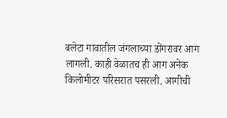बलेटा गावातील जंगलाच्या डोंगरावर आग लागली. काही वेळातच ही आग अनेक किलोमीटर परिसरात पसरली. आगीची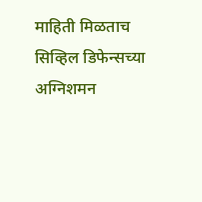माहिती मिळताच सिव्हिल डिफेन्सच्या अग्निशमन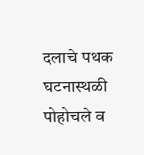दलाचे पथक घटनास्थळी पोहोचले व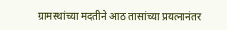ग्रामस्थांच्या मदतीने आठ तासांच्या प्रयत्नानंतर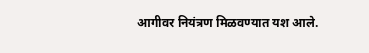आगीवर नियंत्रण मिळवण्यात यश आले.